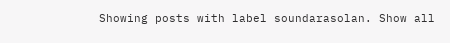Showing posts with label soundarasolan. Show all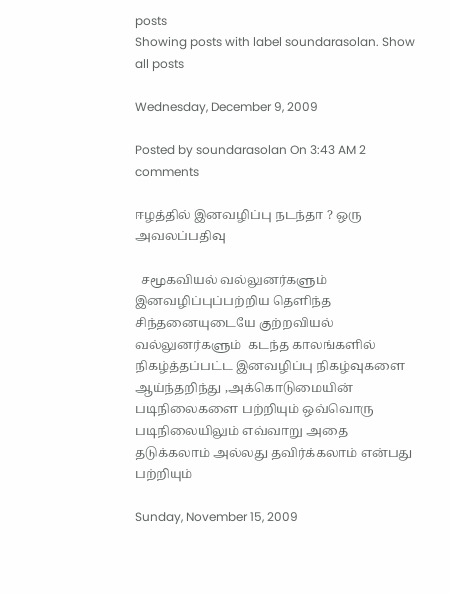posts
Showing posts with label soundarasolan. Show all posts

Wednesday, December 9, 2009

Posted by soundarasolan On 3:43 AM 2 comments

ஈழத்தில் இனவழிப்பு நடந்தா ? ஒரு அவலப்பதிவு

  சமூகவியல் வல்லுனர்களும் இனவழிப்புப்பற்றிய தெளிந்த சிந்தனையுடையே குற்றவியல் வல்லுனர்களும்  கடந்த காலங்களில் நிகழ்த்தப்பட்ட இனவழிப்பு நிகழ்வுகளை ஆய்ந்தறிந்து ,அக்கொடுமையின்  படிநிலைகளை பற்றியும் ஒவ்வொரு படிநிலையிலும் எவ்வாறு அதை தடுக்கலாம் அல்லது தவிர்க்கலாம் என்பது பற்றியும்

Sunday, November 15, 2009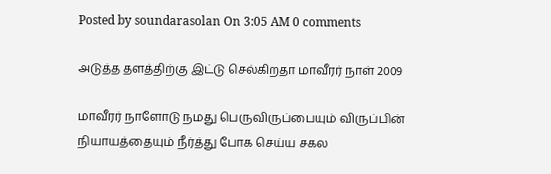Posted by soundarasolan On 3:05 AM 0 comments

அடுத்த தளத்திற்கு இட்டு செல்கிறதா மாவீரர் நாள் 2009

மாவீரர் நாளோடு நமது பெருவிருப்பையும் விருப்பின் நியாயத்தையும் நீர்த்து போக செய்ய சகல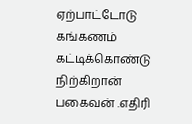ஏற்பாட்டோடு கங்கணம் கட்டிக்கொண்டு நிற்கிறான் பகைவன் .எதிரி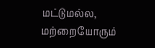மட்டுமல்ல, மற்றையோரும்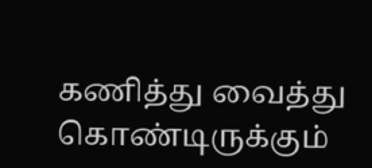கணித்து வைத்து கொண்டிருக்கும்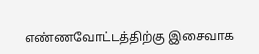எண்ணவோட்டத்திற்கு இசைவாக